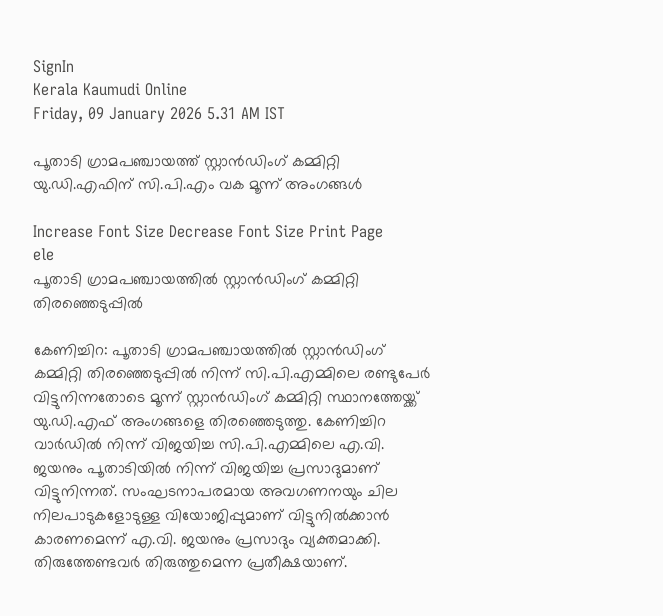SignIn
Kerala Kaumudi Online
Friday, 09 January 2026 5.31 AM IST

പൂതാടി ഗ്രാമപഞ്ചായത്ത് സ്റ്റാൻഡിംഗ് കമ്മിറ്റി യു.ഡി.എഫിന് സി.പി.എം വക മൂന്ന് അംഗങ്ങൾ

Increase Font Size Decrease Font Size Print Page
ele
പൂതാടി ഗ്രാമപഞ്ചായത്തിൽ സ്റ്റാൻഡിംഗ് കമ്മിറ്റി തിരഞ്ഞെടുപ്പിൽ

കേണിച്ചിറ: പൂതാടി ഗ്രാമപഞ്ചായത്തിൽ സ്റ്റാൻഡിംഗ് കമ്മിറ്റി തിരഞ്ഞെടുപ്പിൽ നിന്ന് സി.പി.എമ്മിലെ രണ്ടുപേർ വിട്ടുനിന്നതോടെ മൂന്ന് സ്റ്റാൻഡിംഗ് കമ്മിറ്റി സ്ഥാനത്തേയ്ക്ക് യു.ഡി.എഫ് അംഗങ്ങളെ തിരഞ്ഞെടുത്തു. കേണിച്ചിറ വാർഡിൽ നിന്ന് വിജയിച്ച സി.പി.എമ്മിലെ എ.വി. ജയനും പൂതാടിയിൽ നിന്ന് വിജയിച്ച പ്രസാദുമാണ് വിട്ടുനിന്നത്. സംഘടനാപരമായ അവഗണനയും ചില നിലപാടുകളോടുള്ള വിയോജിപ്പുമാണ് വിട്ടുനിൽക്കാൻ കാരണമെന്ന് എ.വി. ജയനും പ്രസാദും വ്യക്തമാക്കി. തിരുത്തേണ്ടവർ തിരുത്തുമെന്ന പ്രതീക്ഷയാണ്.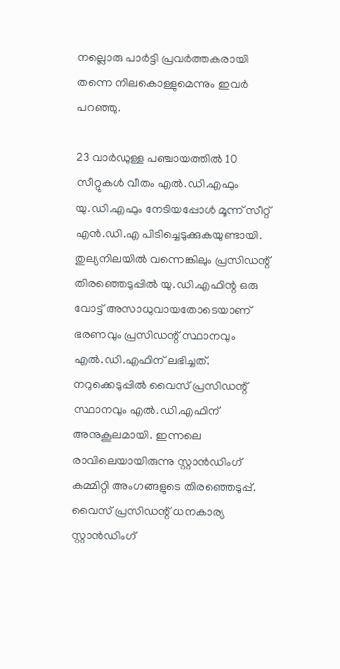നല്ലൊരു പാർട്ടി പ്രവർത്തകരായി തന്നെ നിലകൊള്ളുമെന്നും ഇവർ പറഞ്ഞു.

23 വാർഡുള്ള പഞ്ചായത്തിൽ 10 സീറ്റുകൾ വീതം എൽ.ഡി.എഫും യു.ഡി.എഫും നേടിയപ്പോൾ മൂന്ന് സീറ്റ് എൻ.ഡി.എ പിടിച്ചെടുക്കുകയുണ്ടായി. തുല്യനിലയിൽ വന്നെങ്കിലും പ്രസിഡന്റ് തിരഞ്ഞെടുപ്പിൽ യു.ഡി.എഫിന്റ ഒരു വോട്ട് അസാധുവായതോടെയാണ് ഭരണവും പ്രസിഡന്റ് സ്ഥാനവും എൽ.ഡി.എഫിന് ലഭിച്ചത്. നറുക്കെടുപ്പിൽ വൈസ് പ്രസിഡന്റ് സ്ഥാനവും എൽ.ഡി.എഫിന് അനുകൂലമായി. ഇന്നലെ രാവിലെയായിരുന്നു സ്റ്റാൻഡിംഗ് കമ്മിറ്റി അംഗങ്ങളുടെ തിരഞ്ഞെടുപ്പ്. വൈസ് പ്രസിഡന്റ് ധനകാര്യ സ്റ്റാൻഡിംഗ്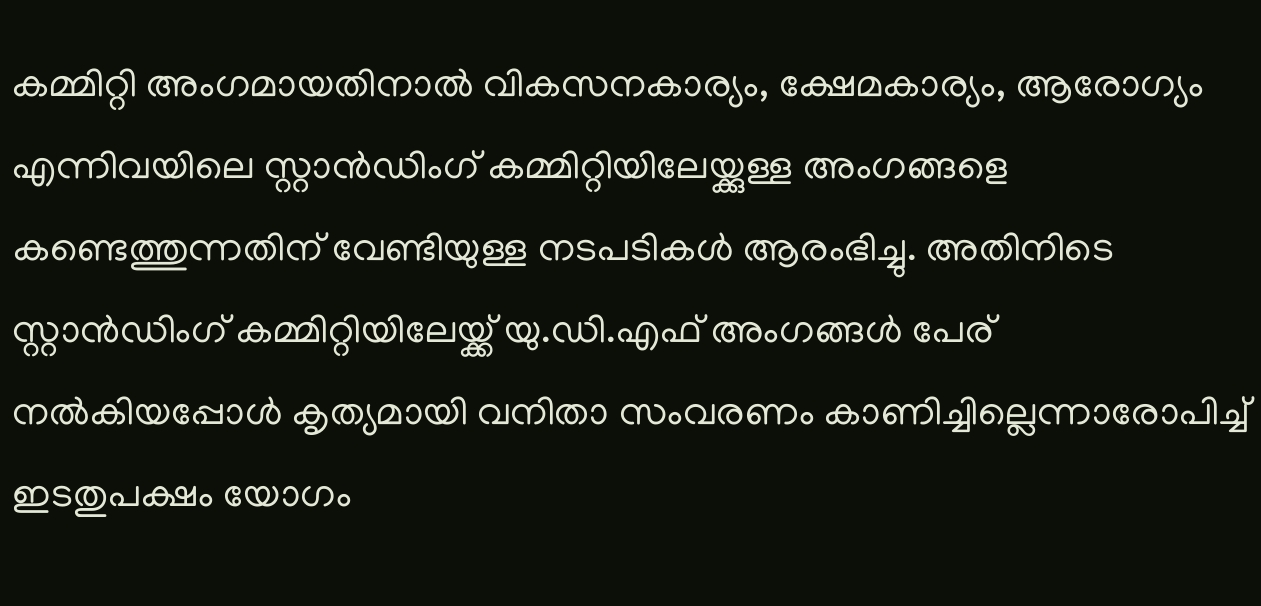കമ്മിറ്റി അംഗമായതിനാൽ വികസനകാര്യം, ക്ഷേമകാര്യം, ആരോഗ്യം എന്നിവയിലെ സ്റ്റാൻഡിംഗ് കമ്മിറ്റിയിലേയ്ക്കുള്ള അംഗങ്ങളെ കണ്ടെത്തുന്നതിന് വേണ്ടിയുള്ള നടപടികൾ ആരംഭിച്ചു. അതിനിടെ സ്റ്റാൻഡിംഗ് കമ്മിറ്റിയിലേയ്ക്ക് യു.ഡി.എഫ് അംഗങ്ങൾ പേര് നൽകിയപ്പോൾ കൃത്യമായി വനിതാ സംവരണം കാണിച്ചില്ലെന്നാരോപിച്ച് ഇടതുപക്ഷം യോഗം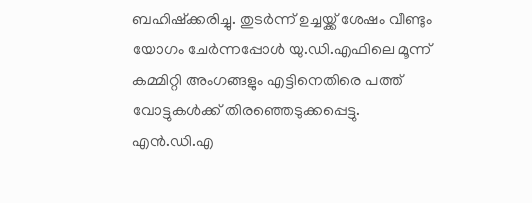ബഹിഷ്‌ക്കരിച്ചു. തുടർന്ന് ഉച്ചയ്ക്ക് ശേഷം വീണ്ടും യോഗം ചേർന്നപ്പോൾ യു.ഡി.എഫിലെ മൂന്ന് കമ്മിറ്റി അംഗങ്ങളും എട്ടിനെതിരെ പത്ത് വോട്ടുകൾക്ക് തിരഞ്ഞെടുക്കപ്പെട്ടു. എൻ.ഡി.എ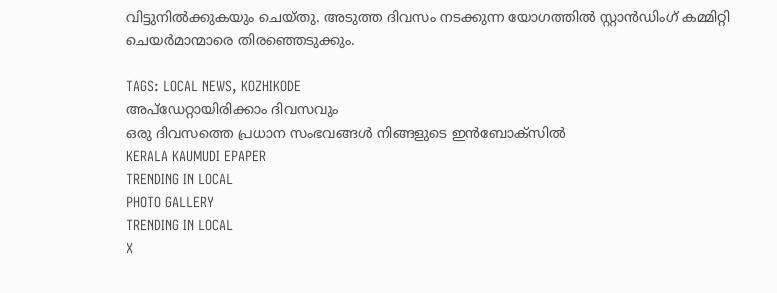വിട്ടുനിൽക്കുകയും ചെയ്തു. അടുത്ത ദിവസം നടക്കുന്ന യോഗത്തിൽ സ്റ്റാൻഡിംഗ് കമ്മിറ്റി ചെയർമാന്മാരെ തിരഞ്ഞെടുക്കും.

TAGS: LOCAL NEWS, KOZHIKODE
അപ്ഡേറ്റായിരിക്കാം ദിവസവും
ഒരു ദിവസത്തെ പ്രധാന സംഭവങ്ങൾ നിങ്ങളുടെ ഇൻബോക്സിൽ
KERALA KAUMUDI EPAPER
TRENDING IN LOCAL
PHOTO GALLERY
TRENDING IN LOCAL
X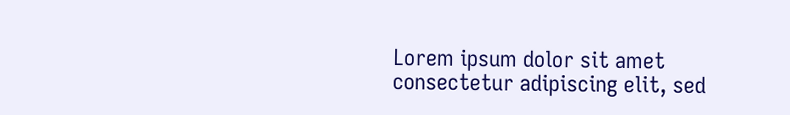Lorem ipsum dolor sit amet
consectetur adipiscing elit, sed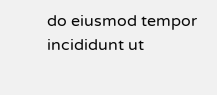do eiusmod tempor incididunt ut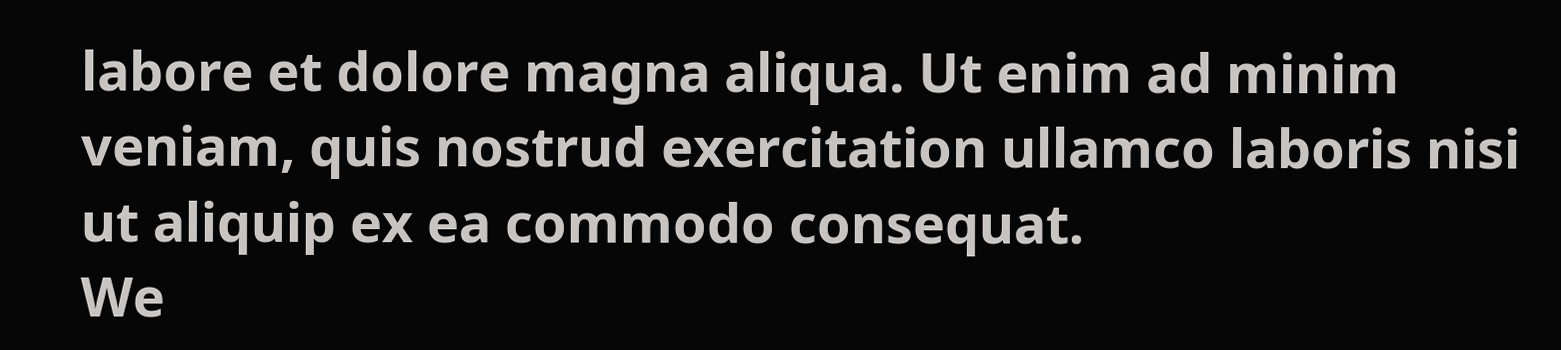labore et dolore magna aliqua. Ut enim ad minim veniam, quis nostrud exercitation ullamco laboris nisi ut aliquip ex ea commodo consequat.
We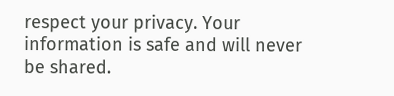respect your privacy. Your information is safe and will never be shared.